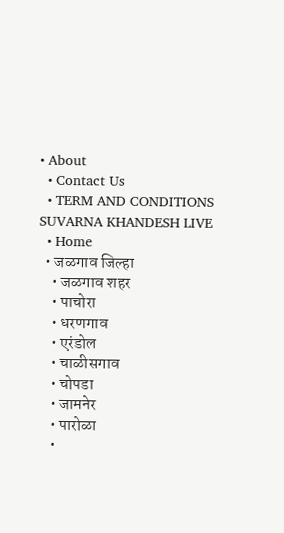• About
  • Contact Us
  • TERM AND CONDITIONS
SUVARNA KHANDESH LIVE
  • Home
  • जळगाव जिल्हा
    • जळगाव शहर
    • पाचोरा
    • धरणगाव
    • एरंडोल
    • चाळीसगाव
    • चोपडा
    • जामनेर
    • पारोळा
    •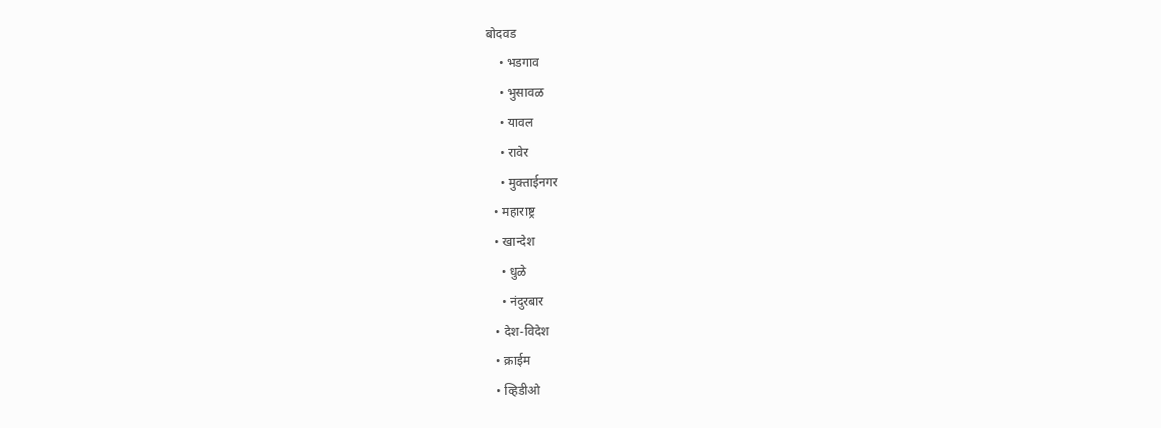बोदवड
    • भडगाव
    • भुसावळ
    • यावल
    • रावेर
    • मुक्ताईनगर
  • महाराष्ट्र
  • खान्देश
    • धुळे
    • नंदुरबार
  • देश-विदेश
  • क्राईम
  • व्हिडीओ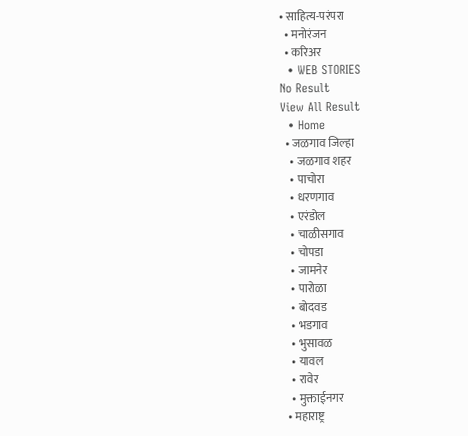• साहित्य-परंपरा
  • मनोरंजन
  • करिअर
  • WEB STORIES
No Result
View All Result
  • Home
  • जळगाव जिल्हा
    • जळगाव शहर
    • पाचोरा
    • धरणगाव
    • एरंडोल
    • चाळीसगाव
    • चोपडा
    • जामनेर
    • पारोळा
    • बोदवड
    • भडगाव
    • भुसावळ
    • यावल
    • रावेर
    • मुक्ताईनगर
  • महाराष्ट्र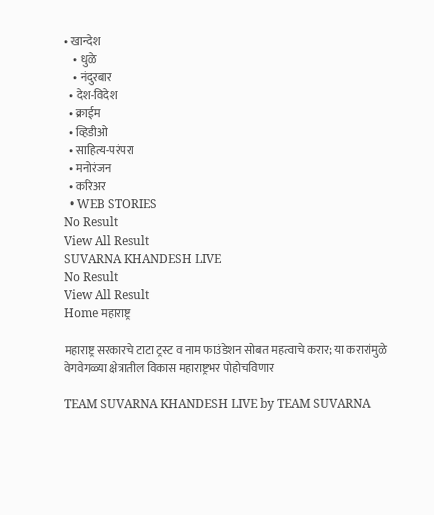• खान्देश
    • धुळे
    • नंदुरबार
  • देश-विदेश
  • क्राईम
  • व्हिडीओ
  • साहित्य-परंपरा
  • मनोरंजन
  • करिअर
  • WEB STORIES
No Result
View All Result
SUVARNA KHANDESH LIVE
No Result
View All Result
Home महाराष्ट्र

महाराष्ट्र सरकारचे टाटा ट्रस्ट व नाम फाउंडेशन सोबत महत्वाचे करार; या करारांमुळे वेगवेगळ्या क्षेत्रातील विकास महाराष्ट्रभर पोहोचविणार

TEAM SUVARNA KHANDESH LIVE by TEAM SUVARNA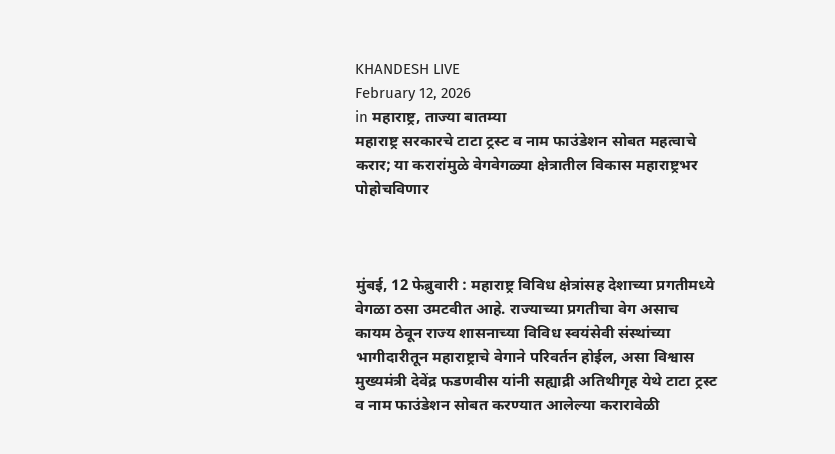KHANDESH LIVE
February 12, 2026
in महाराष्ट्र, ताज्या बातम्या
महाराष्ट्र सरकारचे टाटा ट्रस्ट व नाम फाउंडेशन सोबत महत्वाचे करार; या करारांमुळे वेगवेगळ्या क्षेत्रातील विकास महाराष्ट्रभर पोहोचविणार



मुंबई, 12 फेब्रुवारी : महाराष्ट्र विविध क्षेत्रांसह देशाच्या प्रगतीमध्ये वेगळा ठसा उमटवीत आहे. राज्याच्या प्रगतीचा वेग असाच कायम ठेवून राज्य शासनाच्या विविध स्वयंसेवी संस्थांच्या भागीदारीतून महाराष्ट्राचे वेगाने परिवर्तन होईल, असा विश्वास मुख्यमंत्री देवेंद्र फडणवीस यांनी सह्याद्री अतिथीगृह येथे टाटा ट्रस्ट व नाम फाउंडेशन सोबत करण्यात आलेल्या करारावेळी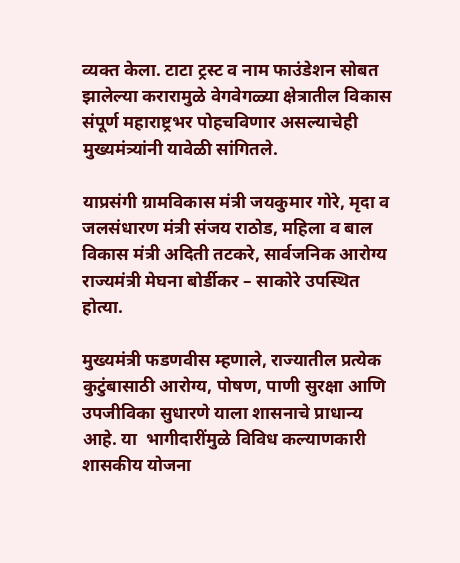व्यक्त केला. टाटा ट्रस्ट व नाम फाउंडेशन सोबत झालेल्या करारामुळे वेगवेगळ्या क्षेत्रातील विकास संपूर्ण महाराष्ट्रभर पोहचविणार असल्याचेही मुख्यमंत्र्यांनी यावेळी सांगितले.

याप्रसंगी ग्रामविकास मंत्री जयकुमार गोरे, मृदा व जलसंधारण मंत्री संजय राठोड, महिला व बाल विकास मंत्री अदिती तटकरे, सार्वजनिक आरोग्य राज्यमंत्री मेघना बोर्डीकर – साकोरे उपस्थित होत्या.

मुख्यमंत्री फडणवीस म्हणाले, राज्यातील प्रत्येक कुटुंबासाठी आरोग्य, पोषण, पाणी सुरक्षा आणि उपजीविका सुधारणे याला शासनाचे प्राधान्य आहे. या  भागीदारींमुळे विविध कल्याणकारी शासकीय योजना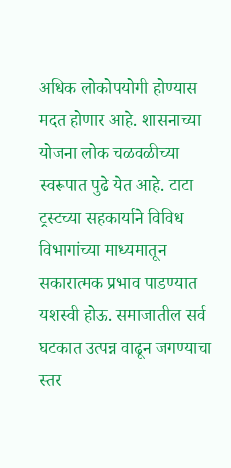अधिक लोकोपयोगी होण्यास मदत होणार आहे. शासनाच्या योजना लोक चळवळीच्या स्वरूपात पुढे येत आहे. टाटा ट्रस्टच्या सहकार्याने विविध विभागांच्या माध्यमातून सकारात्मक प्रभाव पाडण्यात  यशस्वी होऊ. समाजातील सर्व घटकात उत्पन्न वाढून जगण्याचा स्तर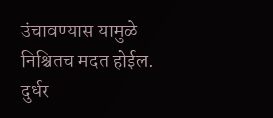उंचावण्यास यामुळे निश्चितच मदत होईल. दुर्धर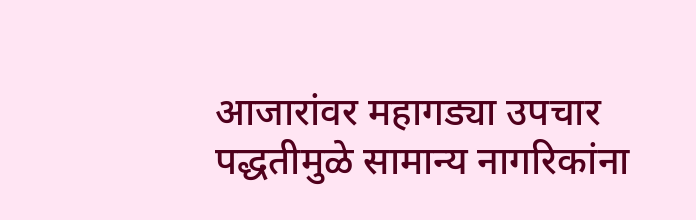आजारांवर महागड्या उपचार पद्धतीमुळे सामान्य नागरिकांना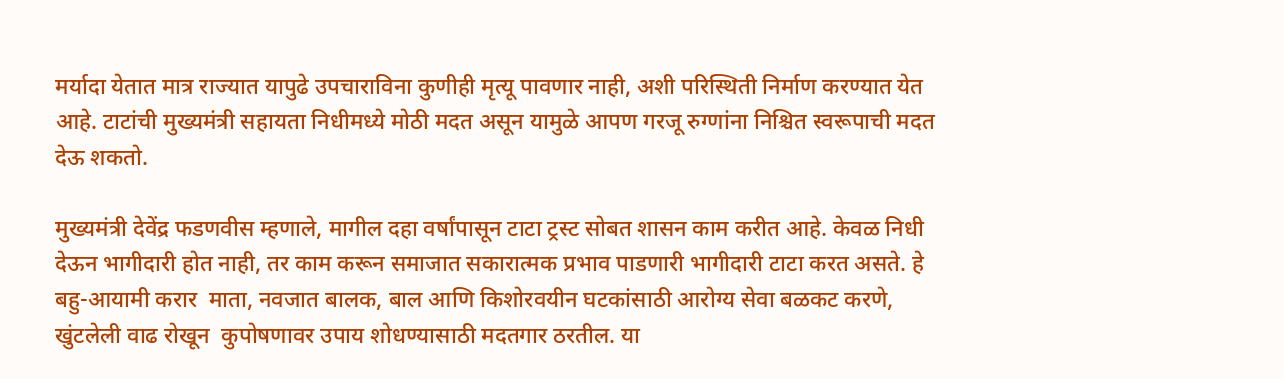मर्यादा येतात मात्र राज्यात यापुढे उपचाराविना कुणीही मृत्यू पावणार नाही, अशी परिस्थिती निर्माण करण्यात येत आहे. टाटांची मुख्यमंत्री सहायता निधीमध्ये मोठी मदत असून यामुळे आपण गरजू रुग्णांना निश्चित स्वरूपाची मदत देऊ शकतो.

मुख्यमंत्री देवेंद्र फडणवीस म्हणाले, मागील दहा वर्षांपासून टाटा ट्रस्ट सोबत शासन काम करीत आहे. केवळ निधी देऊन भागीदारी होत नाही, तर काम करून समाजात सकारात्मक प्रभाव पाडणारी भागीदारी टाटा करत असते. हे बहु-आयामी करार  माता, नवजात बालक, बाल आणि किशोरवयीन घटकांसाठी आरोग्य सेवा बळकट करणे,  खुंटलेली वाढ रोखून  कुपोषणावर उपाय शोधण्यासाठी मदतगार ठरतील. या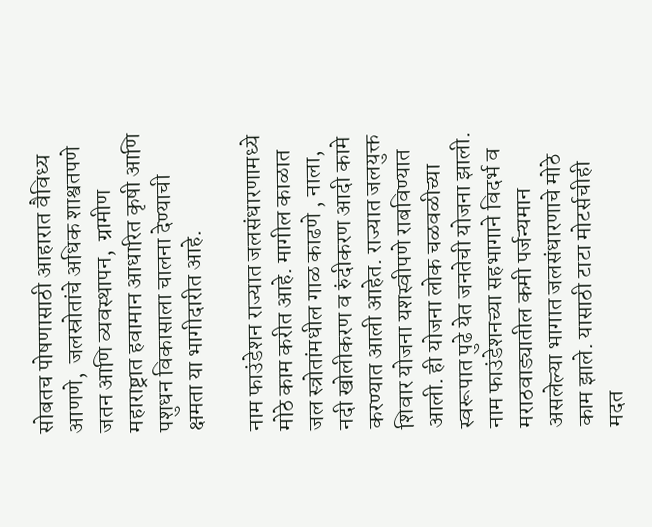सोबतच पोषणासाठी आहारात वैविध्य आणणे,  जलस्रोतांचे अधिक शाश्वतपणे जतन आणि व्यवस्थापन,  ग्रामीण महाराष्ट्रात हवामान आधारित कृषी आणि पशुधन विकासाला चालना देण्याची क्षमता या भागीदारीत आहे.

नाम फाउंडेशन राज्यात जलसंधारणामध्ये मोठे काम करीत आहे. मागील काळात जल स्त्रोतांमधील गाळ काढणे , नाला, नदी खोलीकरण व रुंदीकरण आदी कामे करण्यात आली आहेत. राज्यात जलयुक्त शिवार योजना यशस्वीपणे राबविण्यात आली. ही योजना लोक चळवळीच्या स्वरूपात पुढे येत जनतेची योजना झाली. नाम फाउंडेशनच्या सहभागाने विदर्भ व मराठवाड्यातील कमी पर्जन्यमान असलेल्या भागात जलसंधारणाचे मोठे काम झाले. यासाठी टाटा मोटर्सचीही मदत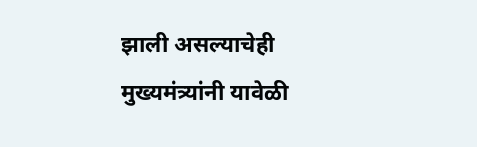झाली असल्याचेही मुख्यमंत्र्यांनी यावेळी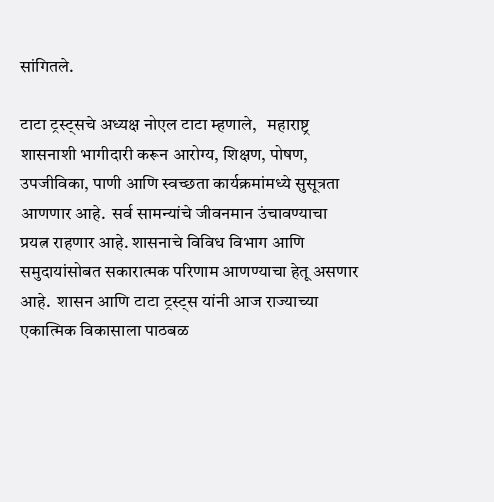सांगितले.

टाटा ट्रस्ट्सचे अध्यक्ष नोएल टाटा म्हणाले,   महाराष्ट्र शासनाशी भागीदारी करून आरोग्य, शिक्षण, पोषण, उपजीविका, पाणी आणि स्वच्छता कार्यक्रमांमध्ये सुसूत्रता आणणार आहे.  सर्व सामन्यांचे जीवनमान उंचावण्याचा प्रयत्न राहणार आहे. शासनाचे विविध विभाग आणि समुदायांसोबत सकारात्मक परिणाम आणण्याचा हेतू असणार आहे.  शासन आणि टाटा ट्रस्ट्स यांनी आज राज्याच्या एकात्मिक विकासाला पाठबळ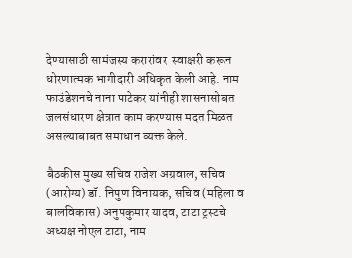देण्यासाठी सामंजस्य करारांवर  स्वाक्षरी करून धोरणात्मक भागीदारी अधिकृत केली आहे. नाम फाउंडेशनचे नाना पाटेकर यांनीही शासनासोबत जलसंधारण क्षेत्रात काम करण्यास मदत मिळत असल्याबाबत समाधान व्यक्त केले.

बैठकीस मुख्य सचिव राजेश अग्रवाल, सचिव (आरोग्य) डॉ. निपुण विनायक, सचिव (महिला व बालविकास) अनुपकुमार यादव, टाटा ट्रस्टचे अध्यक्ष नोएल टाटा, नाम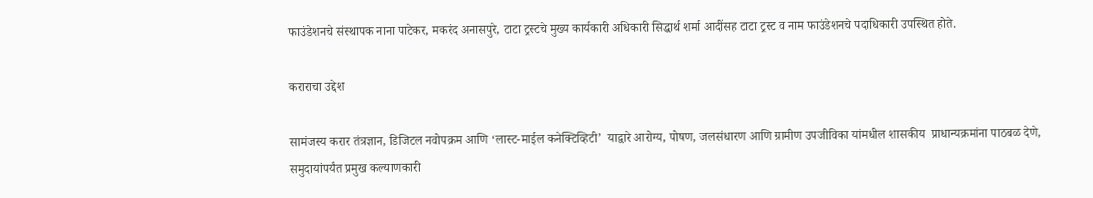फाउंडेशनचे संस्थापक नाना पाटेकर, मकरंद अनासपुरे, टाटा ट्रस्टचे मुख्य कार्यकारी अधिकारी सिद्धार्थ शर्मा आदींसह टाटा ट्रस्ट व नाम फाउंडेशनचे पदाधिकारी उपस्थित होते.

कराराचा उद्देश

सामंजस्य करार तंत्रज्ञान, डिजिटल नवोपक्रम आणि ‘लास्ट-माईल कनेक्टिव्हिटी’  याद्वारे आरोग्य, पोषण, जलसंधारण आणि ग्रामीण उपजीविका यांमधील शासकीय  प्राधान्यक्रमांना पाठबळ देणे, समुदायांपर्यंत प्रमुख कल्याणकारी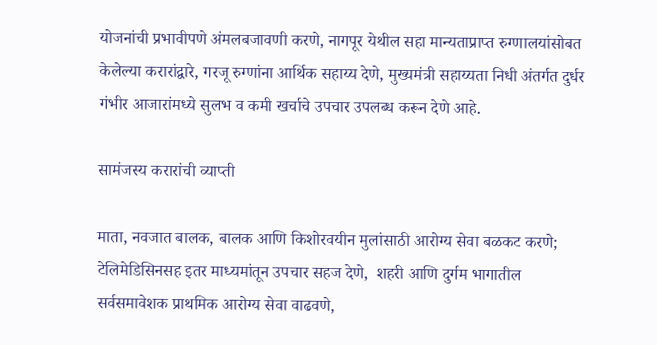योजनांची प्रभावीपणे अंमलबजावणी करणे, नागपूर येथील सहा मान्यताप्राप्त रुग्णालयांसोबत केलेल्या करारांद्वारे, गरजू रुग्णांना आर्थिक सहाय्य देणे, मुख्यमंत्री सहाय्यता निधी अंतर्गत दुर्धर गंभीर आजारांमध्ये सुलभ व कमी खर्चाचे उपचार उपलब्ध करून देणे आहे.

सामंजस्य करारांची व्याप्ती

माता, नवजात बालक, बालक आणि किशोरवयीन मुलांसाठी आरोग्य सेवा बळकट करणे; टेलिमेडिसिनसह इतर माध्यमांतून उपचार सहज देणे,  शहरी आणि दुर्गम भागातील सर्वसमावेशक प्राथमिक आरोग्य सेवा वाढवणे,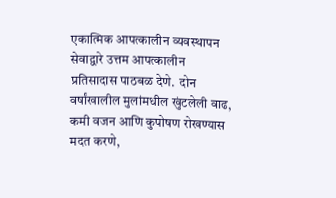एकात्मिक आपत्कालीन व्यवस्थापन सेवाद्वारे उत्तम आपत्कालीन प्रतिसादास पाठबळ देणे.  दोन वर्षांखालील मुलांमधील खुंटलेली वाढ, कमी वजन आणि कुपोषण रोखण्यास मदत करणे,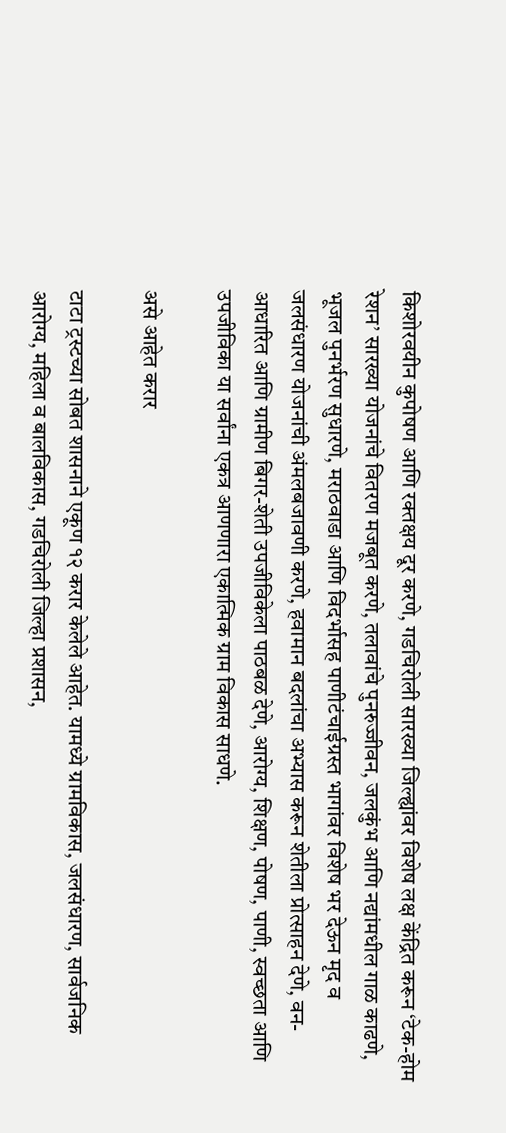किशोरवयीन कुपोषण आणि रक्तक्षय दूर करणे, गडचिरोली सारख्या जिल्ह्यांवर विशेष लक्ष केंद्रित करून ‘टेक-होम रेशन’ सारख्या योजनांचे वितरण मजबूत करणे, तलावांचे पुनरुज्जीवन, जलकुंभ आणि नद्यांमधील गाळ काढणे, भूजल पुनर्भरण सुधारणे, मराठवाडा आणि विदर्भासह पाणीटंचाईग्रस्त भागांवर विशेष भर देऊन मृद व जलसंधारण योजनांची अंमलबजावणी करणे, हवामान बदलांचा अभ्यास करून शेतीला प्रोत्साहन देणे, वन-आधारित आणि ग्रामीण बिगर-शेती उपजीविकेला पाठबळ देणे, आरोग्य, शिक्षण, पोषण, पाणी, स्वच्छता आणि उपजीविका या सर्वांना एकत्र आणणारा एकात्मिक ग्राम विकास साधणे.

असे आहेत करार

टाटा ट्रस्टच्या सोबत शासनाने एकूण १२ करार केलेले आहेत. यामध्ये ग्रामविकास, जलसंधारण, सार्वजनिक आरोग्य, महिला व बालविकास, गडचिरोली जिल्हा प्रशासन,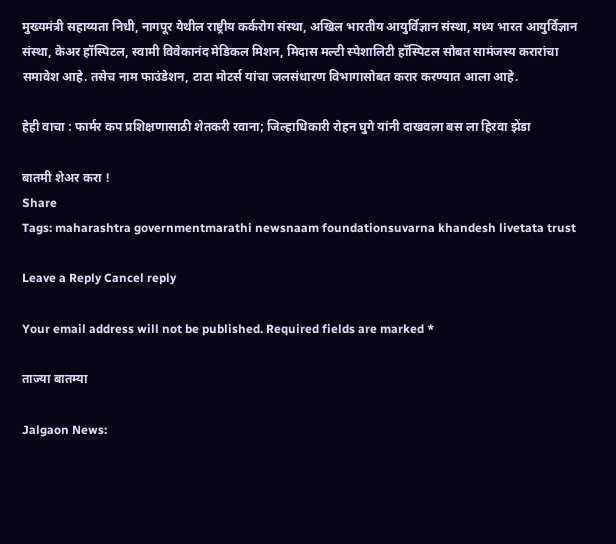मुख्यमंत्री सहाय्यता निधी, नागपूर येथील राष्ट्रीय कर्करोग संस्था, अखिल भारतीय आयुर्विज्ञान संस्था, मध्य भारत आयुर्विज्ञान संस्था, केअर हॉस्पिटल, स्वामी विवेकानंद मेडिकल मिशन, मिदास मल्टी स्पेशालिटी हॉस्पिटल सोबत सामंजस्य करारांचा समावेश आहे. तसेच नाम फाउंडेशन, टाटा मोटर्स यांचा जलसंधारण विभागासोबत करार करण्यात आला आहे.

हेही वाचा : फार्मर कप प्रशिक्षणासाठी शेतकरी रवाना; जिल्हाधिकारी रोहन घुगे यांनी दाखवला बस ला हिरवा झेंडा

बातमी शेअर करा !
Share
Tags: maharashtra governmentmarathi newsnaam foundationsuvarna khandesh livetata trust

Leave a Reply Cancel reply

Your email address will not be published. Required fields are marked *

ताज्या बातम्या

Jalgaon News: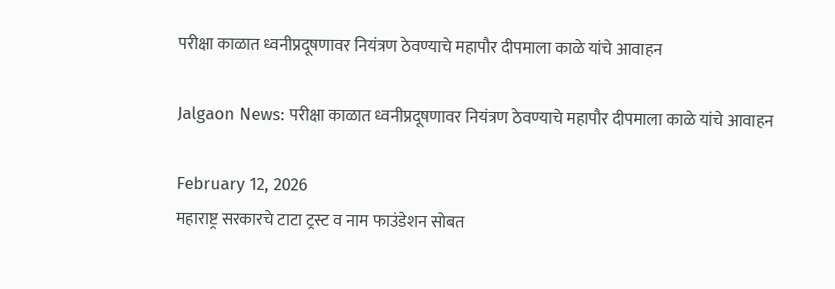परीक्षा काळात ध्वनीप्रदूषणावर नियंत्रण ठेवण्याचे महापौर दीपमाला काळे यांचे आवाहन

Jalgaon News: परीक्षा काळात ध्वनीप्रदूषणावर नियंत्रण ठेवण्याचे महापौर दीपमाला काळे यांचे आवाहन

February 12, 2026
महाराष्ट्र सरकारचे टाटा ट्रस्ट व नाम फाउंडेशन सोबत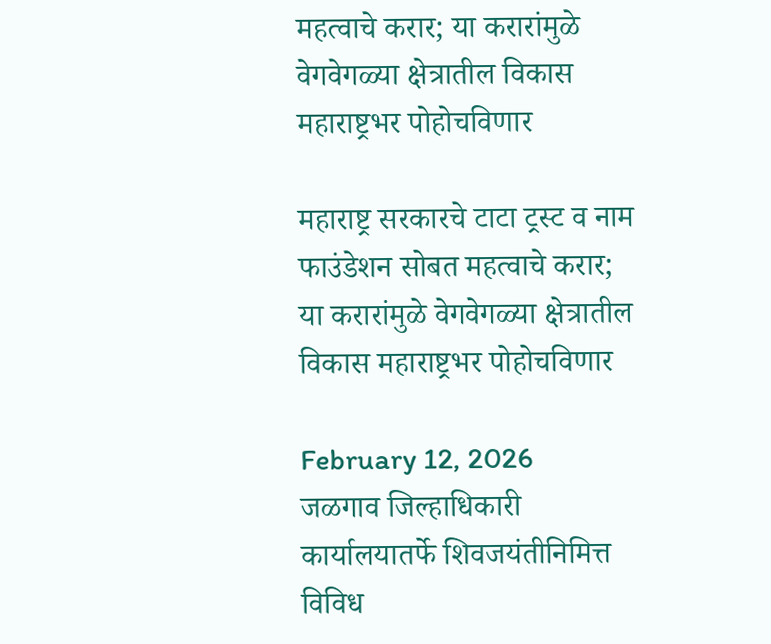महत्वाचे करार; या करारांमुळे वेगवेगळ्या क्षेत्रातील विकास महाराष्ट्रभर पोहोचविणार

महाराष्ट्र सरकारचे टाटा ट्रस्ट व नाम फाउंडेशन सोबत महत्वाचे करार; या करारांमुळे वेगवेगळ्या क्षेत्रातील विकास महाराष्ट्रभर पोहोचविणार

February 12, 2026
जळगाव जिल्हाधिकारी कार्यालयातर्फे शिवजयंतीनिमित्त विविध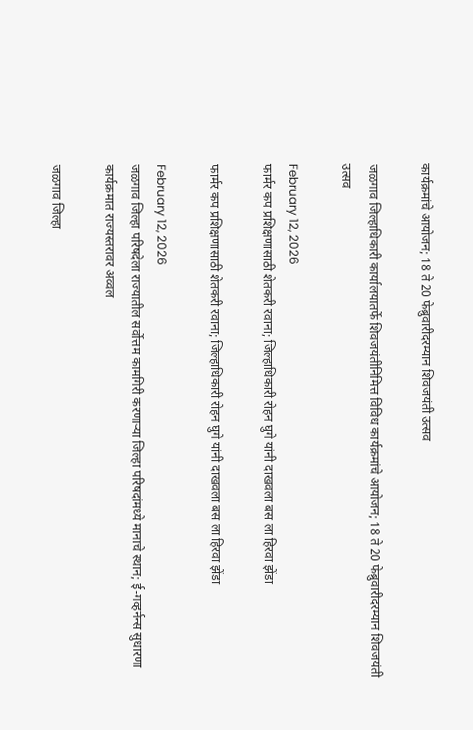कार्यक्रमांचे आयोजन; 18 ते 20 फेब्रुवारीदरम्यान शिवजयंती उत्सव

जळगाव जिल्हाधिकारी कार्यालयातर्फे शिवजयंतीनिमित्त विविध कार्यक्रमांचे आयोजन; 18 ते 20 फेब्रुवारीदरम्यान शिवजयंती उत्सव

February 12, 2026
फार्मर कप प्रशिक्षणासाठी शेतकरी रवाना; जिल्हाधिकारी रोहन घुगे यांनी दाखवला बस ला हिरवा झेंडा

फार्मर कप प्रशिक्षणासाठी शेतकरी रवाना; जिल्हाधिकारी रोहन घुगे यांनी दाखवला बस ला हिरवा झेंडा

February 12, 2026
जळगाव जिल्हा परिषदेला राज्यातील सर्वोत्तम कामगिरी करणाऱ्या जिल्हा परिषदांमध्ये मानाचे स्थान; ई-गव्हर्नन्स सुधारणा कार्यक्रमात राज्यस्तरावर अव्वल

जळगाव जिल्हा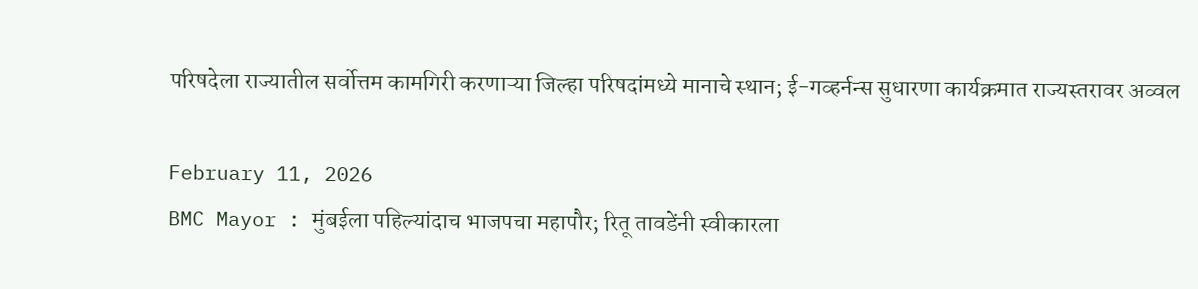परिषदेला राज्यातील सर्वोत्तम कामगिरी करणाऱ्या जिल्हा परिषदांमध्ये मानाचे स्थान; ई-गव्हर्नन्स सुधारणा कार्यक्रमात राज्यस्तरावर अव्वल

February 11, 2026
BMC Mayor : मुंबईला पहिल्यांदाच भाजपचा महापौर; रितू तावडेंनी स्वीकारला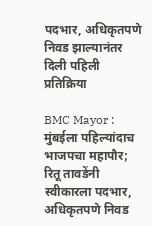पदभार, अधिकृतपणे निवड झाल्यानंतर दिली पहिली प्रतिक्रिया

BMC Mayor : मुंबईला पहिल्यांदाच भाजपचा महापौर; रितू तावडेंनी स्वीकारला पदभार, अधिकृतपणे निवड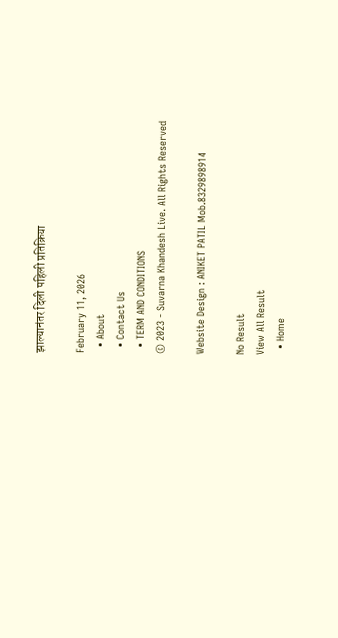झाल्यानंतर दिली पहिली प्रतिक्रिया

February 11, 2026
  • About
  • Contact Us
  • TERM AND CONDITIONS
© 2023 - Suvarna Khandesh Live. All Rights Reserved

Website Design : ANIKET PATIL Mob.8329898914

No Result
View All Result
  • Home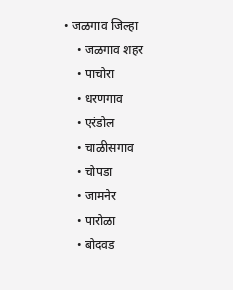• जळगाव जिल्हा
    • जळगाव शहर
    • पाचोरा
    • धरणगाव
    • एरंडोल
    • चाळीसगाव
    • चोपडा
    • जामनेर
    • पारोळा
    • बोदवड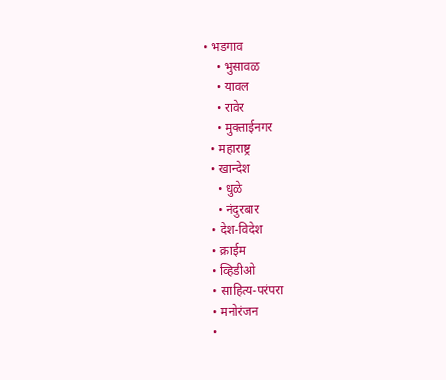• भडगाव
    • भुसावळ
    • यावल
    • रावेर
    • मुक्ताईनगर
  • महाराष्ट्र
  • खान्देश
    • धुळे
    • नंदुरबार
  • देश-विदेश
  • क्राईम
  • व्हिडीओ
  • साहित्य-परंपरा
  • मनोरंजन
  •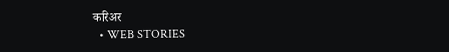करिअर
  • WEB STORIES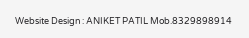Website Design : ANIKET PATIL Mob.8329898914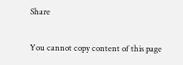Share

You cannot copy content of this page